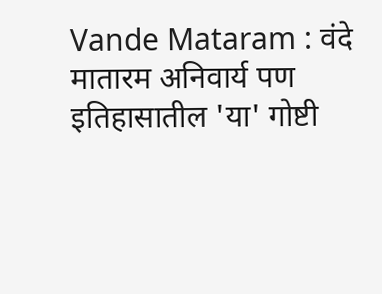Vande Mataram : वंदे मातारम अनिवार्य पण इतिहासातील 'या' गोष्टी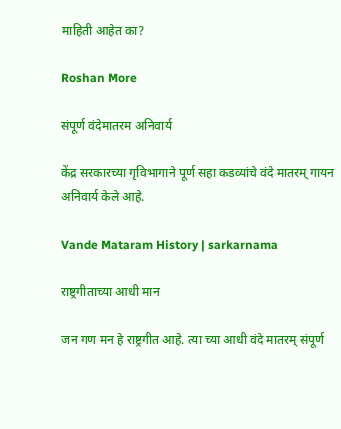माहिती आहेत का?

Roshan More

संपूर्ण वंदेमातरम अनिवार्य

केंद्र सरकारच्या गृविभागाने पूर्ण सहा कडव्यांचे वंदे मातरम् गायन अनिवार्य केले आहे.

Vande Mataram History | sarkarnama

राष्ट्रगीताच्या आधी मान

जन गण मन हे राष्ट्रगीत आहे. त्या च्या आधी वंदे मातरम् संपूर्ण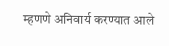म्हणणे अनिवार्य करण्यात आले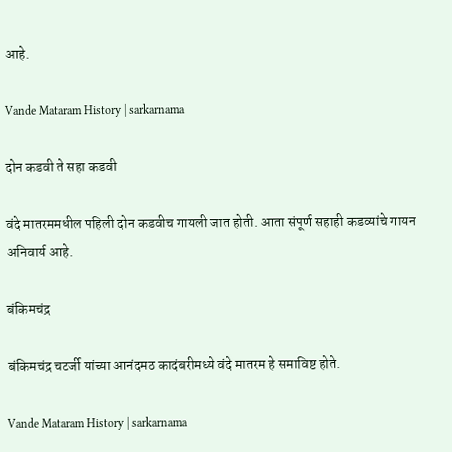आहे.

Vande Mataram History | sarkarnama

दोन कडवी ते सहा कडवी

वंदे मातरममधील पहिली दोन कडवीच गायली जात होती. आता संपूर्ण सहाही कडव्यांचे गायन अनिवार्य आहे.

बंकिमचंद्र

बंकिमचंद्र चटर्जी यांच्या आनंदमठ कादंबरीमध्ये वंदे मातरम हे समाविष्ट होते.

Vande Mataram History | sarkarnama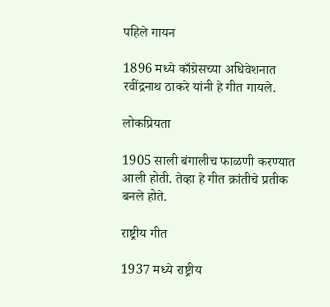पहिले गायन

1896 मध्ये काँग्रेसच्या अधिवेशनात रवींद्रनाथ ठाकरे यांनी हे गीत गायले.

लोकप्रियता

1905 साली बंगालीच फाळणी करण्यात आली होती. तेव्हा हे गीत क्रांतीचे प्रतीक बनले होते.

राष्ट्रीय गीत

1937 मध्ये राष्ट्रीय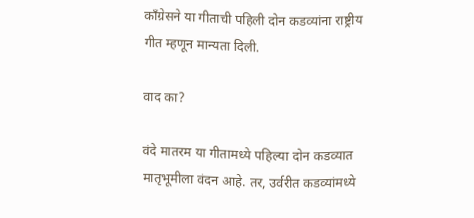काँग्रेसने या गीताची पहिली दोन कडव्यांना राष्ट्रीय गीत म्हणून मान्यता दिली.

वाद का?

वंदे मातरम या गीतामध्ये पहिल्या दोन कडव्यात मातृभूमीला वंदन आहे. तर, उर्वरीत कडव्यांमध्ये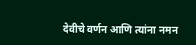देवीचे वर्णन आणि त्यांना नमन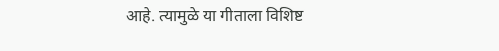आहे. त्यामुळे या गीताला विशिष्ट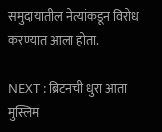समुदायातील नेत्यांकडून विरोध करण्यात आला होता.

NEXT : ब्रिटनची धुरा आता मुस्लिम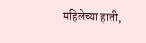महिलेच्या हाती,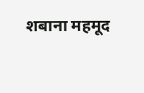शबाना महमूद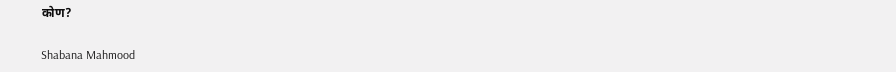कोण?

Shabana Mahmood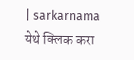| sarkarnama
येथे क्लिक करा